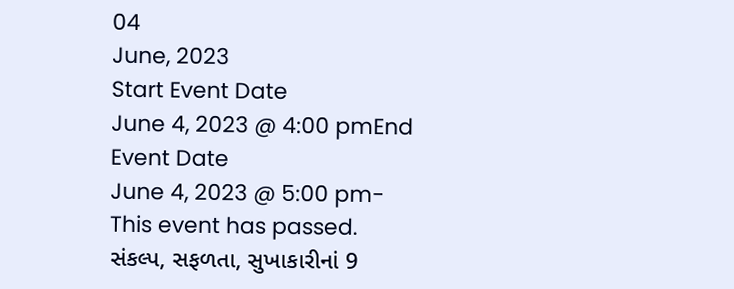04
June, 2023
Start Event Date
June 4, 2023 @ 4:00 pmEnd Event Date
June 4, 2023 @ 5:00 pm- This event has passed.
સંકલ્પ, સફળતા, સુખાકારીનાં 9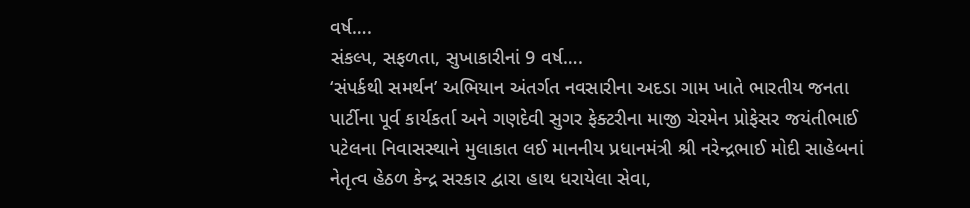વર્ષ….
સંકલ્પ, સફળતા, સુખાકારીનાં 9 વર્ષ….
‘સંપર્કથી સમર્થન’ અભિયાન અંતર્ગત નવસારીના અદડા ગામ ખાતે ભારતીય જનતા પાર્ટીના પૂર્વ કાર્યકર્તા અને ગણદેવી સુગર ફેક્ટરીના માજી ચેરમેન પ્રોફેસર જયંતીભાઈ પટેલના નિવાસસ્થાને મુલાકાત લઈ માનનીય પ્રધાનમંત્રી શ્રી નરેન્દ્રભાઈ મોદી સાહેબનાં નેતૃત્વ હેઠળ કેન્દ્ર સરકાર દ્વારા હાથ ધરાયેલા સેવા,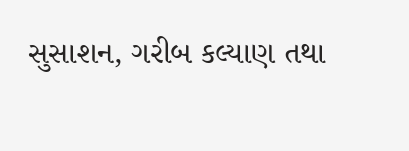સુસાશન, ગરીબ કલ્યાણ તથા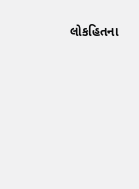લોકહિતના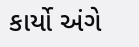કાર્યો અંગે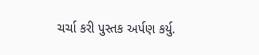ચર્ચા કરી પુસ્તક અર્પણ કર્યુ.